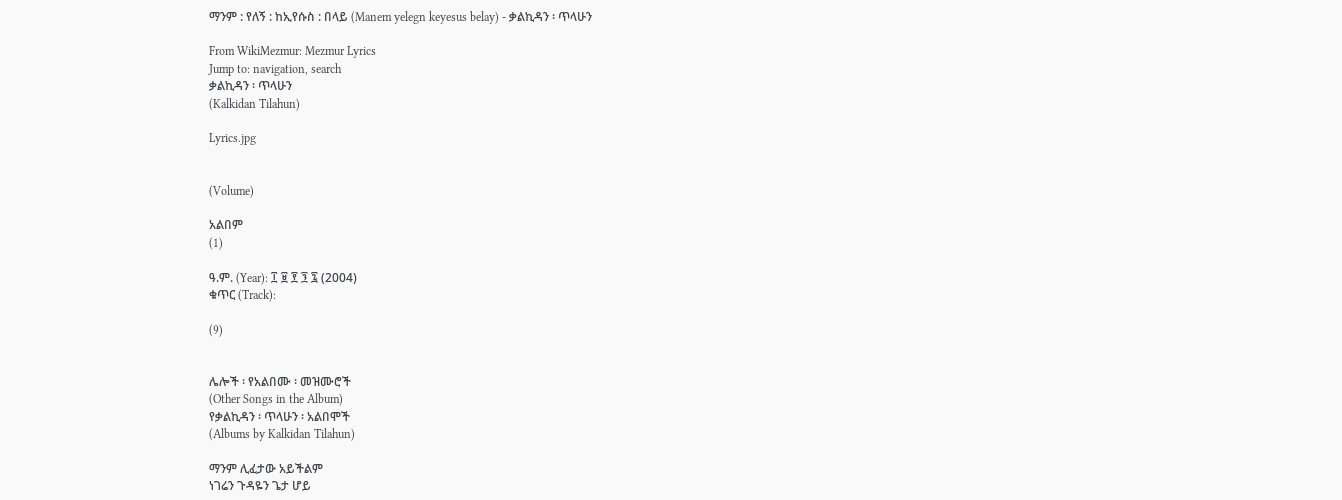ማንም : የለኝ : ከኢየሱስ : በላይ (Manem yelegn keyesus belay) - ቃልኪዳን ፡ ጥላሁን

From WikiMezmur: Mezmur Lyrics
Jump to: navigation, search
ቃልኪዳን ፡ ጥላሁን
(Kalkidan Tilahun)

Lyrics.jpg


(Volume)

አልበም
(1)

ዓ.ም. (Year): ፲ ፱ ፻ ፺ ፯ (2004)
ቁጥር (Track):

(9)


ሌሎች ፡ የአልበሙ ፡ መዝሙሮች
(Other Songs in the Album)
የቃልኪዳን ፡ ጥላሁን ፡ አልበሞች
(Albums by Kalkidan Tilahun)

ማንም ሊፈታው አይችልም
ነገሬን ጉዳዬን ጌታ ሆይ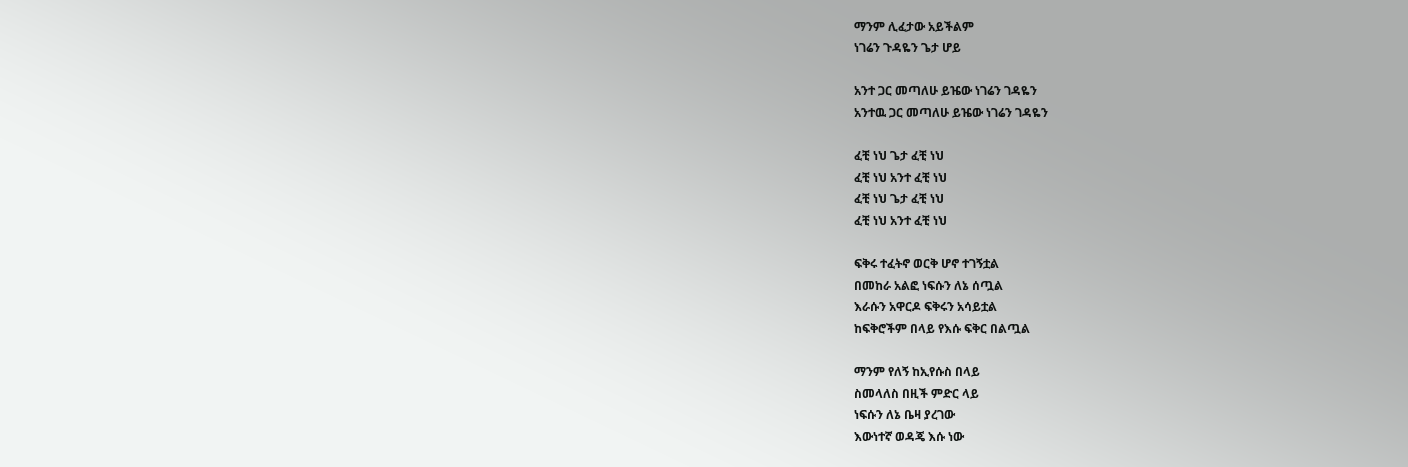ማንም ሊፈታው አይችልም
ነገሬን ጉዳዬን ጌታ ሆይ

አንተ ጋር መጣለሁ ይዤው ነገሬን ገዳዬን
አንተዉ ጋር መጣለሁ ይዤው ነገሬን ገዳዬን

ፈቺ ነህ ጌታ ፈቺ ነህ
ፈቺ ነህ አንተ ፈቺ ነህ
ፈቺ ነህ ጌታ ፈቺ ነህ
ፈቺ ነህ አንተ ፈቺ ነህ

ፍቅሩ ተፈትኖ ወርቅ ሆኖ ተገኝቷል
በመከራ አልፎ ነፍሱን ለኔ ሰጧል
እራሱን አዋርዶ ፍቅሩን አሳይቷል
ከፍቅሮችም በላይ የእሱ ፍቅር በልጧል

ማንም የለኝ ከኢየሱስ በላይ
ስመላለስ በዚች ምድር ላይ
ነፍሱን ለኔ ቤዛ ያረገው
እውነተኛ ወዳጄ እሱ ነው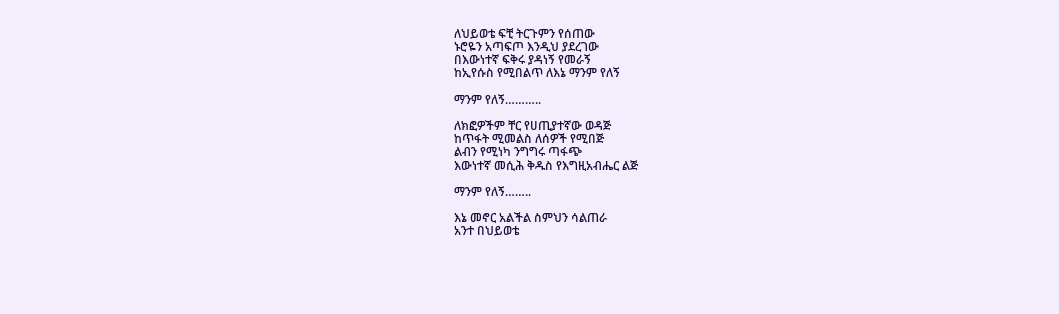ለህይወቴ ፍቺ ትርጉምን የሰጠው
ኑሮዬን አጣፍጦ እንዲህ ያደረገው
በእውነተኛ ፍቅሩ ያዳነኝ የመራኝ
ከኢየሱስ የሚበልጥ ለእኔ ማንም የለኝ

ማንም የለኝ………..

ለክፎዎችም ቸር የሀጢያተኛው ወዳጅ
ከጥፋት ሚመልስ ለሰዎች የሚበጅ
ልብን የሚነካ ንግግሩ ጣፋጭ
እውነተኛ መሲሕ ቅዱስ የእግዚአብሔር ልጅ

ማንም የለኝ……..

እኔ መኖር አልችል ስምህን ሳልጠራ
አንተ በህይወቴ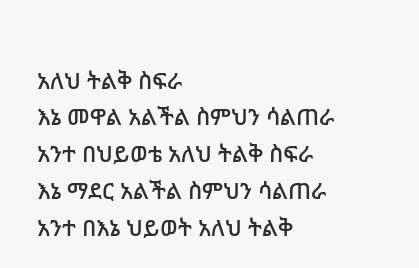አለህ ትልቅ ስፍራ
እኔ መዋል አልችል ስምህን ሳልጠራ
አንተ በህይወቴ አለህ ትልቅ ስፍራ
እኔ ማደር አልችል ስምህን ሳልጠራ
አንተ በእኔ ህይወት አለህ ትልቅ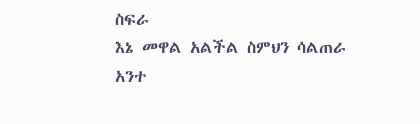ስፍራ
እኔ መዋል አልችል ስምህን ሳልጠራ
አንተ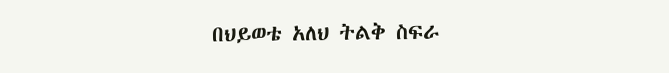በህይወቴ አለህ ትልቅ ስፍራ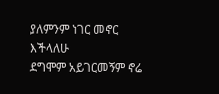ያለምንም ነገር መኖር እችላለሁ
ደግሞም አይገርመኝም ኖሬ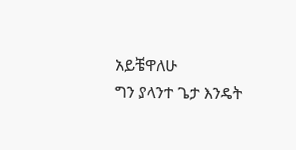አይቼዋለሁ
ግን ያላንተ ጌታ እንዴት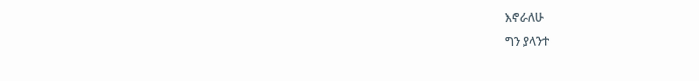እኖራለሁ
ግን ያላንተ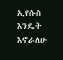ኢየሱስ እንዴት እኖራለሁ